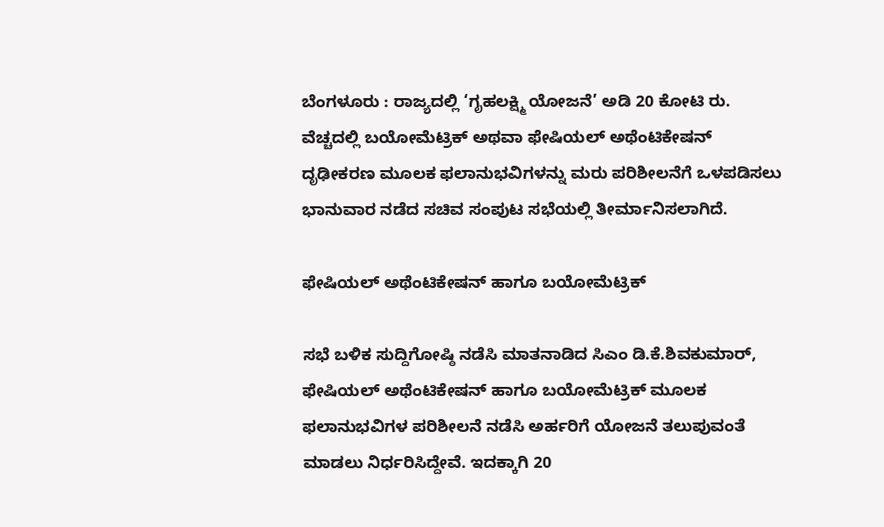ಬೆಂಗಳೂರು : ರಾಜ್ಯದಲ್ಲಿ ‘ಗೃಹಲಕ್ಷ್ಮಿ ಯೋಜನೆ’ ಅಡಿ 20 ಕೋಟಿ ರು. ವೆಚ್ಚದಲ್ಲಿ ಬಯೋಮೆಟ್ರಿಕ್‌ ಅಥವಾ ಫೇಷಿಯಲ್‌ ಅಥೆಂಟಿಕೇಷನ್‌ ದೃಢೀಕರಣ ಮೂಲಕ ಫಲಾನುಭವಿಗಳನ್ನು ಮರು ಪರಿಶೀಲನೆಗೆ ಒಳಪಡಿಸಲು ಭಾನುವಾರ ನಡೆದ ಸಚಿವ ಸಂಪುಟ ಸಭೆಯಲ್ಲಿ ತೀರ್ಮಾನಿಸಲಾಗಿದೆ.

ಫೇಷಿಯಲ್‌ ಅಥೆಂಟಿಕೇಷನ್‌ ಹಾಗೂ ಬಯೋಮೆಟ್ರಿಕ್‌

ಸಭೆ ಬಳಿಕ ಸುದ್ದಿಗೋಷ್ಠಿ ನಡೆಸಿ ಮಾತನಾಡಿದ ಸಿಎಂ ಡಿ.ಕೆ.ಶಿವಕುಮಾರ್‌, ಫೇಷಿಯಲ್‌ ಅಥೆಂಟಿಕೇಷನ್‌ ಹಾಗೂ ಬಯೋಮೆಟ್ರಿಕ್‌ ಮೂಲಕ ಫಲಾನುಭವಿಗಳ ಪರಿಶೀಲನೆ ನಡೆಸಿ ಅರ್ಹರಿಗೆ ಯೋಜನೆ ತಲುಪುವಂತೆ ಮಾಡಲು ನಿರ್ಧರಿಸಿದ್ದೇವೆ. ಇದಕ್ಕಾಗಿ 20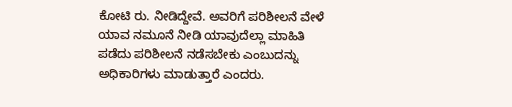ಕೋಟಿ ರು. ನೀಡಿದ್ದೇವೆ. ಅವರಿಗೆ ಪರಿಶೀಲನೆ ವೇಳೆ ಯಾವ ನಮೂನೆ ನೀಡಿ ಯಾವುದೆಲ್ಲಾ ಮಾಹಿತಿ ಪಡೆದು ಪರಿಶೀಲನೆ ನಡೆಸಬೇಕು ಎಂಬುದನ್ನು ಅಧಿಕಾರಿಗಳು ಮಾಡುತ್ತಾರೆ ಎಂದರು.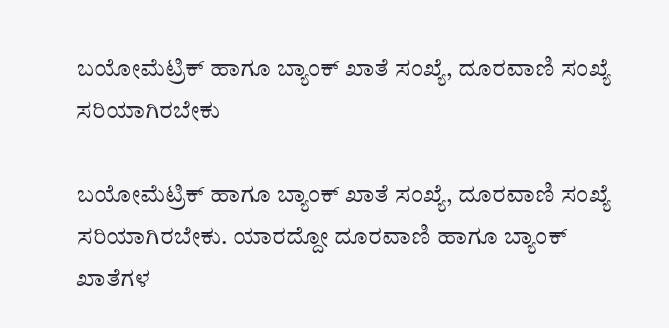ಬಯೋಮೆಟ್ರಿಕ್‌ ಹಾಗೂ ಬ್ಯಾಂಕ್‌ ಖಾತೆ ಸಂಖ್ಯೆ, ದೂರವಾಣಿ ಸಂಖ್ಯೆ ಸರಿಯಾಗಿರಬೇಕು

ಬಯೋಮೆಟ್ರಿಕ್‌ ಹಾಗೂ ಬ್ಯಾಂಕ್‌ ಖಾತೆ ಸಂಖ್ಯೆ, ದೂರವಾಣಿ ಸಂಖ್ಯೆ ಸರಿಯಾಗಿರಬೇಕು. ಯಾರದ್ದೋ ದೂರವಾಣಿ ಹಾಗೂ ಬ್ಯಾಂಕ್‌ ಖಾತೆಗಳ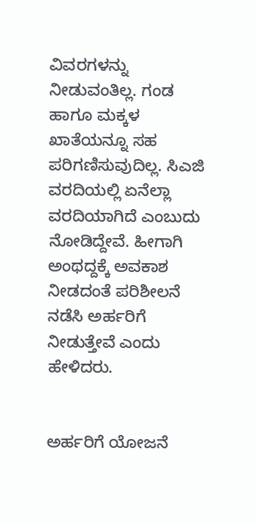ವಿವರಗಳನ್ನು ನೀಡುವಂತಿಲ್ಲ. ಗಂಡ ಹಾಗೂ ಮಕ್ಕಳ ಖಾತೆಯನ್ನೂ ಸಹ ಪರಿಗಣಿಸುವುದಿಲ್ಲ. ಸಿಎಜಿ ವರದಿಯಲ್ಲಿ ಏನೆಲ್ಲಾ ವರದಿಯಾಗಿದೆ ಎಂಬುದು ನೋಡಿದ್ದೇವೆ. ಹೀಗಾಗಿ ಅಂಥದ್ದಕ್ಕೆ ಅವಕಾಶ ನೀಡದಂತೆ ಪರಿಶೀಲನೆ ನಡೆಸಿ ಅರ್ಹರಿಗೆ ನೀಡುತ್ತೇವೆ ಎಂದು ಹೇಳಿದರು.


ಅರ್ಹರಿಗೆ ಯೋಜನೆ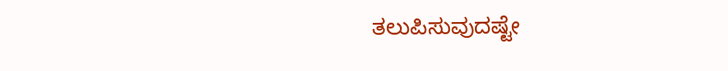ತಲುಪಿಸುವುದಷ್ಟೇ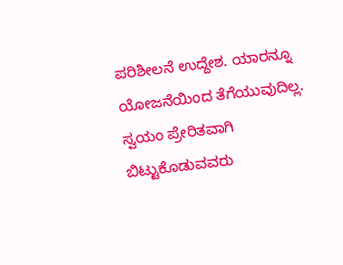ಪರಿಶೀಲನೆ ಉದ್ದೇಶ. ಯಾರನ್ನೂ ಯೋಜನೆಯಿಂದ ತೆಗೆಯುವುದಿಲ್ಲ. ಸ್ವಯಂ ಪ್ರೇರಿತವಾಗಿ ಬಿಟ್ಟುಕೊಡುವವರು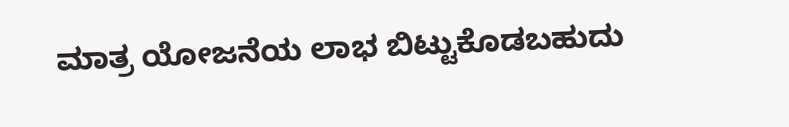ಮಾತ್ರ ಯೋಜನೆಯ ಲಾಭ ಬಿಟ್ಟುಕೊಡಬಹುದು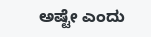ಅಷ್ಟೇ ಎಂದು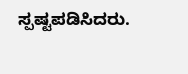ಸ್ಪಷ್ಟಪಡಿಸಿದರು.